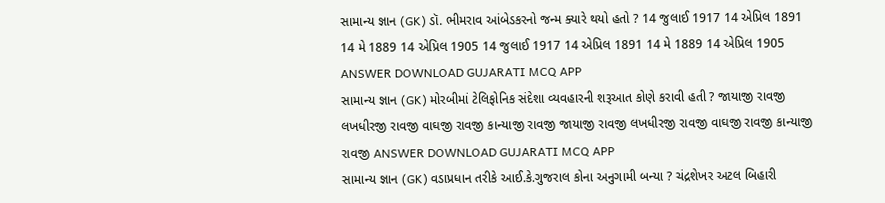સામાન્ય જ્ઞાન (GK) ડૉ. ભીમરાવ આંબેડકરનો જન્મ ક્યારે થયો હતો ? 14 જુલાઈ 1917 14 એપ્રિલ 1891 14 મે 1889 14 એપ્રિલ 1905 14 જુલાઈ 1917 14 એપ્રિલ 1891 14 મે 1889 14 એપ્રિલ 1905 ANSWER DOWNLOAD GUJARATI MCQ APP
સામાન્ય જ્ઞાન (GK) મોરબીમાં ટેલિફોનિક સંદેશા વ્યવહારની શરૂઆત કોણે કરાવી હતી ? જાયાજી રાવજી લખધીરજી રાવજી વાઘજી રાવજી કાન્યાજી રાવજી જાયાજી રાવજી લખધીરજી રાવજી વાઘજી રાવજી કાન્યાજી રાવજી ANSWER DOWNLOAD GUJARATI MCQ APP
સામાન્ય જ્ઞાન (GK) વડાપ્રધાન તરીકે આઈ.કે.ગુજરાલ કોના અનુગામી બન્યા ? ચંદ્રશેખર અટલ બિહારી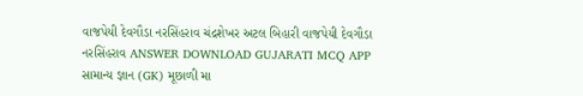વાજપેયી દેવગૌડા નરસિંહરાવ ચંદ્રશેખર અટલ બિહારી વાજપેયી દેવગૌડા નરસિંહરાવ ANSWER DOWNLOAD GUJARATI MCQ APP
સામાન્ય જ્ઞાન (GK) મૂછાળી મા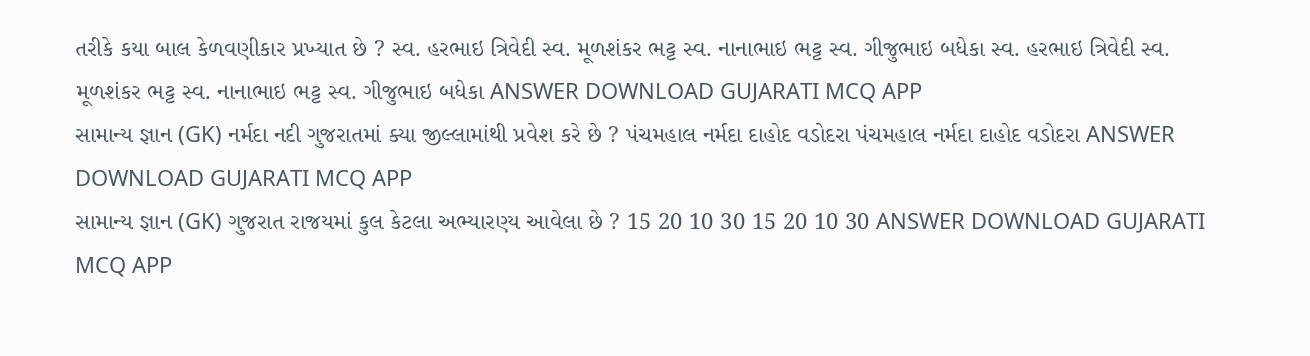તરીકે કયા બાલ કેળવણીકાર પ્રખ્યાત છે ? સ્વ. હરભાઇ ત્રિવેદી સ્વ. મૂળશંકર ભટ્ટ સ્વ. નાનાભાઇ ભટ્ટ સ્વ. ગીજુભાઇ બધેકા સ્વ. હરભાઇ ત્રિવેદી સ્વ. મૂળશંકર ભટ્ટ સ્વ. નાનાભાઇ ભટ્ટ સ્વ. ગીજુભાઇ બધેકા ANSWER DOWNLOAD GUJARATI MCQ APP
સામાન્ય જ્ઞાન (GK) નર્મદા નદી ગુજરાતમાં ક્યા જીલ્લામાંથી પ્રવેશ કરે છે ? પંચમહાલ નર્મદા દાહોદ વડોદરા પંચમહાલ નર્મદા દાહોદ વડોદરા ANSWER DOWNLOAD GUJARATI MCQ APP
સામાન્ય જ્ઞાન (GK) ગુજરાત રાજયમાં કુલ કેટલા અભ્યારણ્ય આવેલા છે ? 15 20 10 30 15 20 10 30 ANSWER DOWNLOAD GUJARATI MCQ APP